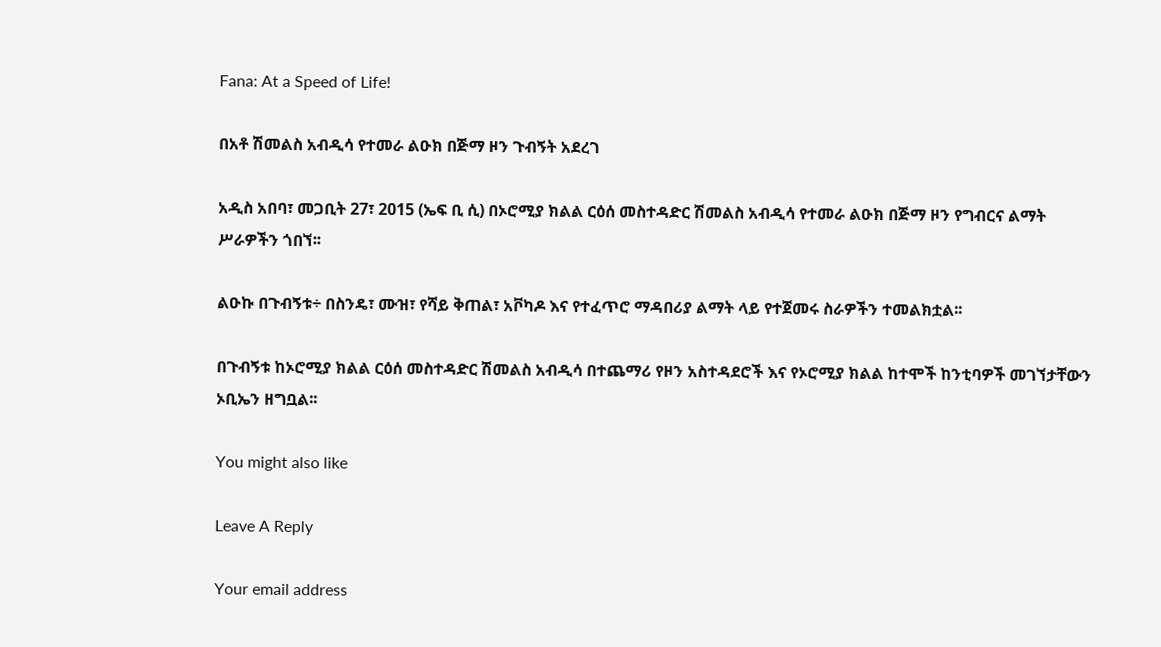Fana: At a Speed of Life!

በአቶ ሽመልስ አብዲሳ የተመራ ልዑክ በጅማ ዞን ጉብኝት አደረገ

አዲስ አበባ፣ መጋቢት 27፣ 2015 (ኤፍ ቢ ሲ) በኦሮሚያ ክልል ርዕሰ መስተዳድር ሽመልስ አብዲሳ የተመራ ልዑክ በጅማ ዞን የግብርና ልማት ሥራዎችን ጎበኘ፡፡

ልዑኩ በጉብኝቱ÷ በስንዴ፣ ሙዝ፣ የሻይ ቅጠል፣ አቮካዶ እና የተፈጥሮ ማዳበሪያ ልማት ላይ የተጀመሩ ስራዎችን ተመልክቷል፡፡

በጉብኝቱ ከኦሮሚያ ክልል ርዕሰ መስተዳድር ሽመልስ አብዲሳ በተጨማሪ የዞን አስተዳደሮች እና የኦሮሚያ ክልል ከተሞች ከንቲባዎች መገኘታቸውን ኦቢኤን ዘግቧል፡፡

You might also like

Leave A Reply

Your email address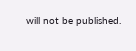will not be published.